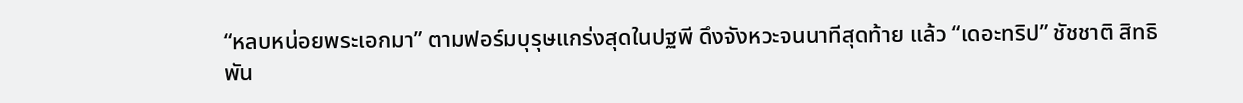“หลบหน่อยพระเอกมา” ตามฟอร์มบุรุษแกร่งสุดในปฐพี ดึงจังหวะจนนาทีสุดท้าย แล้ว “เดอะทริป” ชัชชาติ สิทธิพัน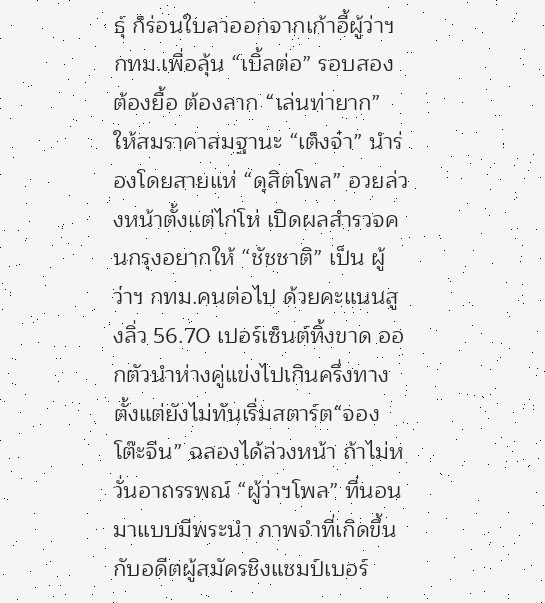ธุ์ ก็ร่อนใบลาออกจากเก้าอี้ผู้ว่าฯ กทม.เพื่อลุ้น “เบิ้ลต่อ” รอบสอง ต้องยื้อ ต้องลาก “เล่นท่ายาก” ให้สมราคาสมฐานะ “เต็งจ๋า” นำร่องโดยสายแห่ “ดุสิตโพล” อวยล่วงหน้าตั้งแต่ไก่โห่ เปิดผลสำรวจคนกรุงอยากให้ “ชัชชาติ” เป็น ผู้ว่าฯ กทม.คนต่อไป ด้วยคะแนนสูงลิ่ว 56.70 เปอร์เซ็นต์ทิ้งขาด ออกตัวนำห่างคู่แข่งไปเกินครึ่งทางตั้งแต่ยังไม่ทันเริ่มสตาร์ต“จองโต๊ะจีน” ฉลองได้ล่วงหน้า ถ้าไม่หวั่นอาถรรพณ์ “ผู้ว่าฯโพล” ที่นอนมาแบบมีพระนำ ภาพจำที่เกิดขึ้นกับอดีตผู้สมัครชิงแชมป์เบอร์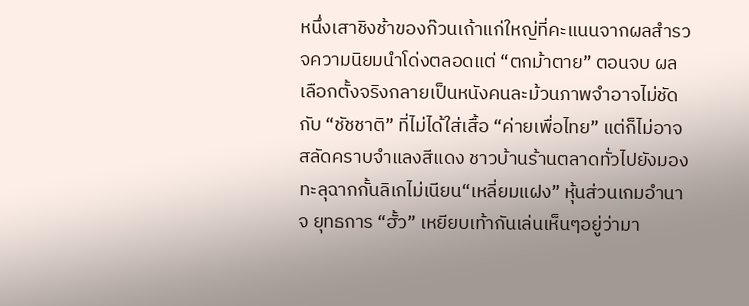หนึ่งเสาชิงช้าของก๊วนเถ้าแก่ใหญ่ที่คะแนนจากผลสำรวจความนิยมนำโด่งตลอดแต่ “ตกม้าตาย” ตอนจบ ผลเลือกตั้งจริงกลายเป็นหนังคนละม้วนภาพจำอาจไม่ชัดกับ “ชัชชาติ” ที่ไม่ได้ใส่เสื้อ “ค่ายเพื่อไทย” แต่ก็ไม่อาจสลัดคราบจำแลงสีแดง ชาวบ้านร้านตลาดทั่วไปยังมองทะลุฉากกั้นลิเกไม่เนียน“เหลี่ยมแฝง” หุ้นส่วนเกมอำนาจ ยุทธการ “ฮั้ว” เหยียบเท้ากันเล่นเห็นๆอยู่ว่ามา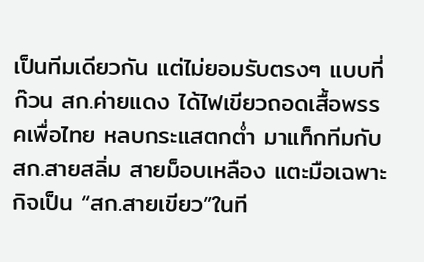เป็นทีมเดียวกัน แต่ไม่ยอมรับตรงๆ แบบที่ก๊วน สก.ค่ายแดง ได้ไฟเขียวถอดเสื้อพรรคเพื่อไทย หลบกระแสตกต่ำ มาแท็กทีมกับ สก.สายสลิ่ม สายม็อบเหลือง แตะมือเฉพาะกิจเป็น “สก.สายเขียว”ในที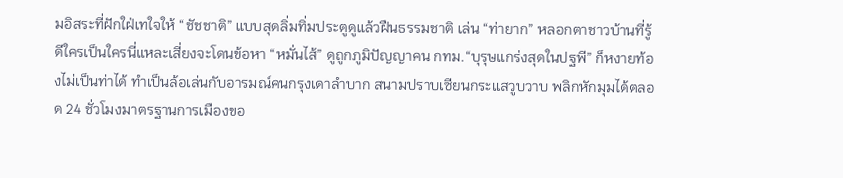มอิสระที่ฝักใฝ่เทใจให้ “ชัชชาติ” แบบสุดลิ่มทิ่มประตูดูแล้วฝืนธรรมชาติ เล่น “ท่ายาก” หลอกตาชาวบ้านที่รู้ดีใครเป็นใครนี่แหละเสี่ยงจะโดนข้อหา “หมั่นไส้” ดูถูกภูมิปัญญาคน กทม.“บุรุษแกร่งสุดในปฐพี” ก็หงายท้องไม่เป็นท่าได้ ทำเป็นล้อเล่นกับอารมณ์คนกรุงเดาลำบาก สนามปราบเซียนกระแสวูบวาบ พลิกหักมุมได้ตลอด 24 ชั่วโมงมาตรฐานการเมืองขอ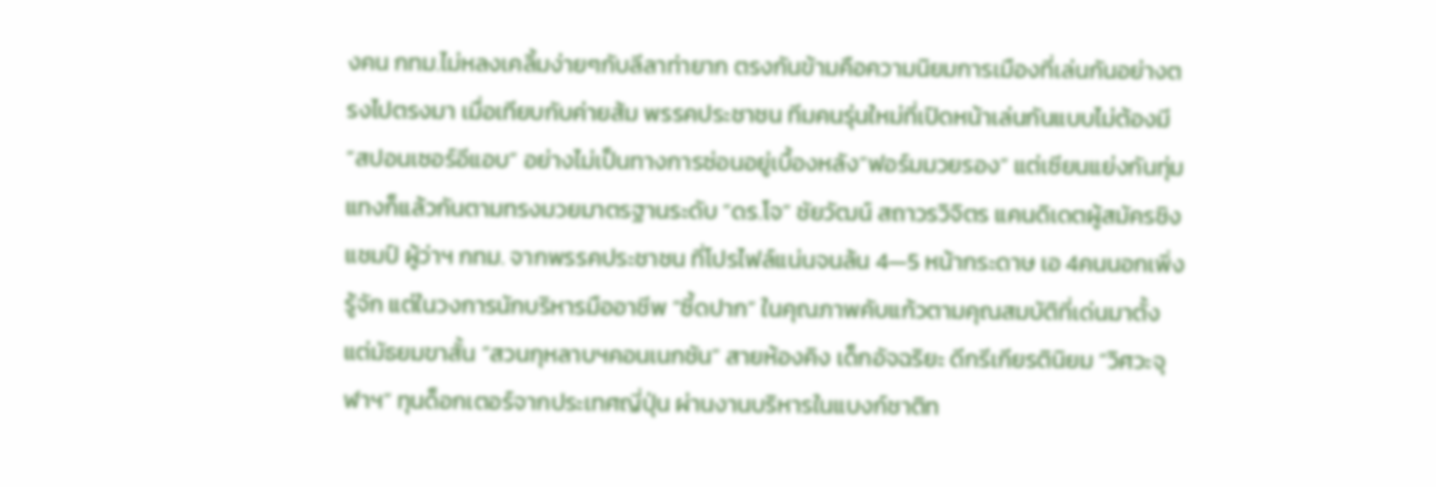งคน กทม.ไม่หลงเคลิ้มง่ายๆกับลีลาท่ายาก ตรงกันข้ามคือความนิยมการเมืองที่เล่นกันอย่างตรงไปตรงมา เมื่อเทียบกับค่ายส้ม พรรคประชาชน ทีมคนรุ่นใหม่ที่เปิดหน้าเล่นกันแบบไม่ต้องมี “สปอนเซอร์อีแอบ” อย่างไม่เป็นทางการซ่อนอยู่เบื้องหลัง“ฟอร์มมวยรอง” แต่เซียนแย่งกันทุ่มแทงก็แล้วกันตามทรงมวยมาตรฐานระดับ “ดร.โจ” ชัยวัฒน์ สถาวรวิจิตร แคนดิเดตผู้สมัครชิงแชมป์ ผู้ว่าฯ กทม. จากพรรคประชาชน ที่โปรไฟล์แน่นจนล้น 4—5 หน้ากระดาษ เอ 4คนนอกเพิ่งรู้จัก แต่ในวงการนักบริหารมืออาชีพ “ซี้ดปาก” ในคุณภาพคับแก้วตามคุณสมบัติที่เด่นมาตั้งแต่มัธยมขาสั้น “สวนกุหลาบฯคอนเนกชัน” สายห้องคิง เด็กอัจฉริยะ ดีกรีเกียรตินิยม “วิศวะจุฬาฯ” ทุนด็อกเตอร์จากประเทศญี่ปุ่น ผ่านงานบริหารในแบงก์ชาติท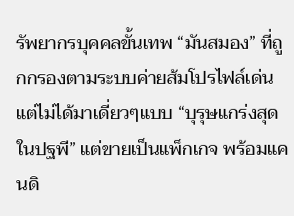รัพยากรบุคคลขั้นเทพ “มันสมอง” ที่ถูกกรองตามระบบค่ายส้มโปรไฟล์เด่น แต่ไม่ได้มาเดี่ยวๆแบบ “บุรุษแกร่งสุดในปฐพี” แต่ขายเป็นแพ็กเกจ พร้อมแคนดิ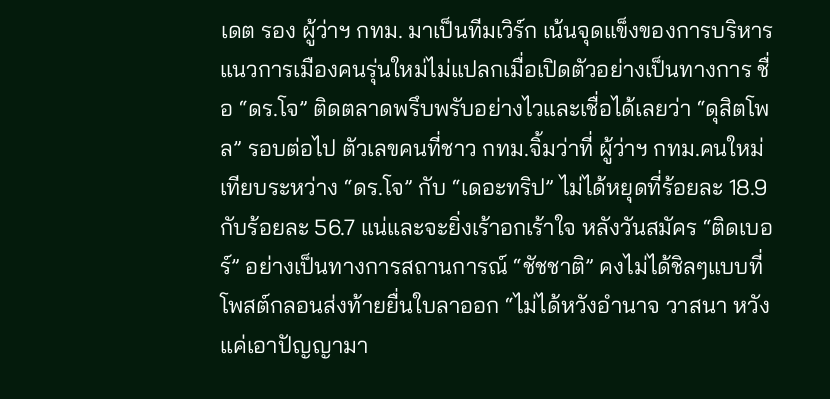เดต รอง ผู้ว่าฯ กทม. มาเป็นทีมเวิร์ก เน้นจุดแข็งของการบริหารแนวการเมืองคนรุ่นใหม่ไม่แปลกเมื่อเปิดตัวอย่างเป็นทางการ ชื่อ “ดร.โจ” ติดตลาดพรึบพรับอย่างไวและเชื่อได้เลยว่า “ดุสิตโพล” รอบต่อไป ตัวเลขคนที่ชาว กทม.จิ้มว่าที่ ผู้ว่าฯ กทม.คนใหม่ เทียบระหว่าง “ดร.โจ” กับ “เดอะทริป” ไม่ได้หยุดที่ร้อยละ 18.9 กับร้อยละ 56.7 แน่และจะยิ่งเร้าอกเร้าใจ หลังวันสมัคร “ติดเบอร์” อย่างเป็นทางการสถานการณ์ “ชัชชาติ” คงไม่ได้ชิลๆแบบที่โพสต์กลอนส่งท้ายยื่นใบลาออก “ไม่ได้หวังอำนาจ วาสนา หวังแค่เอาปัญญามา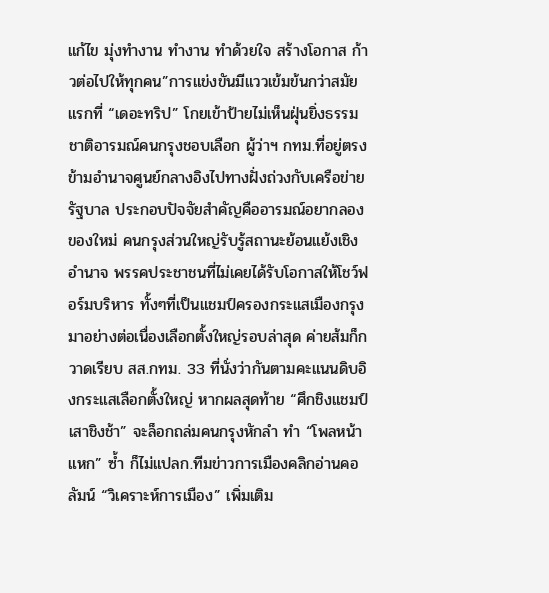แก้ไข มุ่งทำงาน ทำงาน ทำด้วยใจ สร้างโอกาส ก้าวต่อไปให้ทุกคน”การแข่งขันมีแววเข้มข้นกว่าสมัยแรกที่ “เดอะทริป” โกยเข้าป้ายไม่เห็นฝุ่นยิ่งธรรมชาติอารมณ์คนกรุงชอบเลือก ผู้ว่าฯ กทม.ที่อยู่ตรงข้ามอำนาจศูนย์กลางอิงไปทางฝั่งถ่วงกับเครือข่ายรัฐบาล ประกอบปัจจัยสำคัญคืออารมณ์อยากลองของใหม่ คนกรุงส่วนใหญ่รับรู้สถานะย้อนแย้งเชิงอำนาจ พรรคประชาชนที่ไม่เคยได้รับโอกาสให้โชว์ฟอร์มบริหาร ทั้งๆที่เป็นแชมป์ครองกระแสเมืองกรุงมาอย่างต่อเนื่องเลือกตั้งใหญ่รอบล่าสุด ค่ายส้มก็กวาดเรียบ สส.กทม. 33 ที่นั่งว่ากันตามคะแนนดิบอิงกระแสเลือกตั้งใหญ่ หากผลสุดท้าย “ศึกชิงแชมป์เสาชิงช้า” จะล็อกถล่มคนกรุงหักลำ ทำ “โพลหน้าแหก” ซ้ำ ก็ไม่แปลก.ทีมข่าวการเมืองคลิกอ่านคอลัมน์ “วิเคราะห์การเมือง” เพิ่มเติม